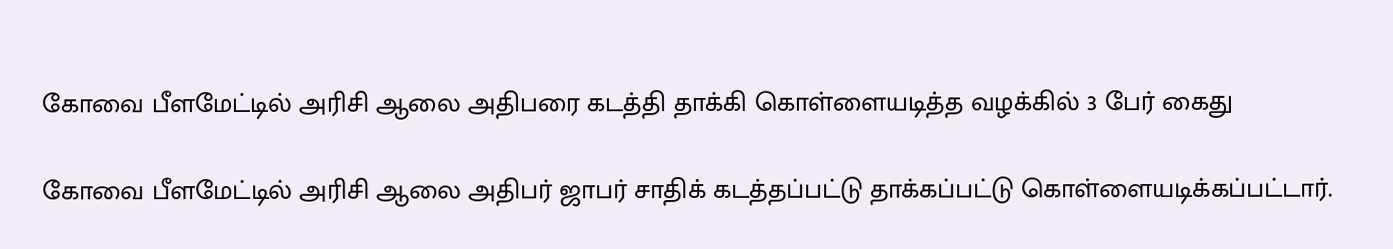கோவை பீளமேட்டில் அரிசி ஆலை அதிபரை கடத்தி தாக்கி கொள்ளையடித்த வழக்கில் 3 பேர் கைது

கோவை பீளமேட்டில் அரிசி ஆலை அதிபர் ஜாபர் சாதிக் கடத்தப்பட்டு தாக்கப்பட்டு கொள்ளையடிக்கப்பட்டார்.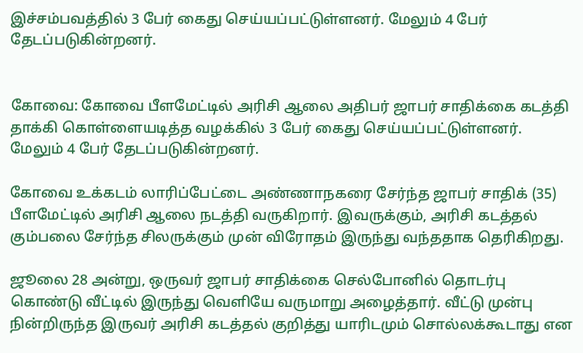இச்சம்பவத்தில் 3 பேர் கைது செய்யப்பட்டுள்ளனர். மேலும் 4 பேர் தேடப்படுகின்றனர்.


கோவை: கோவை பீளமேட்டில் அரிசி ஆலை அதிபர் ஜாபர் சாதிக்கை கடத்தி தாக்கி கொள்ளையடித்த வழக்கில் 3 பேர் கைது செய்யப்பட்டுள்ளனர். மேலும் 4 பேர் தேடப்படுகின்றனர்.

கோவை உக்கடம் லாரிப்பேட்டை அண்ணாநகரை சேர்ந்த ஜாபர் சாதிக் (35) பீளமேட்டில் அரிசி ஆலை நடத்தி வருகிறார். இவருக்கும், அரிசி கடத்தல் கும்பலை சேர்ந்த சிலருக்கும் முன் விரோதம் இருந்து வந்ததாக தெரிகிறது.

ஜூலை 28 அன்று, ஒருவர் ஜாபர் சாதிக்கை செல்போனில் தொடர்பு கொண்டு வீட்டில் இருந்து வெளியே வருமாறு அழைத்தார். வீட்டு முன்பு நின்றிருந்த இருவர் அரிசி கடத்தல் குறித்து யாரிடமும் சொல்லக்கூடாது என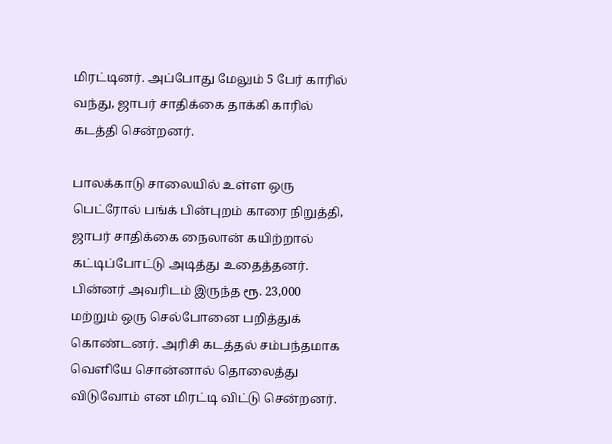மிரட்டினர். அப்போது மேலும் 5 பேர் காரில் வந்து, ஜாபர் சாதிக்கை தாக்கி காரில் கடத்தி சென்றனர்.

பாலக்காடு சாலையில் உள்ள ஒரு பெட்ரோல் பங்க் பின்புறம் காரை நிறுத்தி, ஜாபர் சாதிக்கை நைலான் கயிற்றால் கட்டிப்போட்டு அடித்து உதைத்தனர். பின்னர் அவரிடம் இருந்த ரூ. 23,000 மற்றும் ஒரு செல்போனை பறித்துக் கொண்டனர். அரிசி கடத்தல் சம்பந்தமாக வெளியே சொன்னால் தொலைத்து விடுவோம் என மிரட்டி விட்டு சென்றனர்.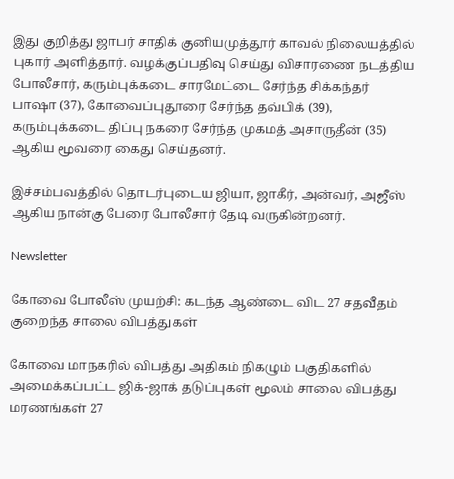இது குறித்து ஜாபர் சாதிக் குனியமுத்தூர் காவல் நிலையத்தில் புகார் அளித்தார். வழக்குப்பதிவு செய்து விசாரணை நடத்திய போலீசார், கரும்புக்கடை சாரமேட்டை சேர்ந்த சிக்கந்தர் பாஷா (37), கோவைப்புதூரை சேர்ந்த தவ்பிக் (39), கரும்புக்கடை திப்பு நகரை சேர்ந்த முகமத் அசாருதீன் (35) ஆகிய மூவரை கைது செய்தனர்.

இச்சம்பவத்தில் தொடர்புடைய ஜியா, ஜாகீர், அன்வர், அஜீஸ் ஆகிய நான்கு பேரை போலீசார் தேடி வருகின்றனர்.

Newsletter

கோவை போலீஸ் முயற்சி: கடந்த ஆண்டை விட 27 சதவீதம் குறைந்த சாலை விபத்துகள்

கோவை மாநகரில் விபத்து அதிகம் நிகழும் பகுதிகளில் அமைக்கப்பட்ட ஜிக்-ஜாக் தடுப்புகள் மூலம் சாலை விபத்து மரணங்கள் 27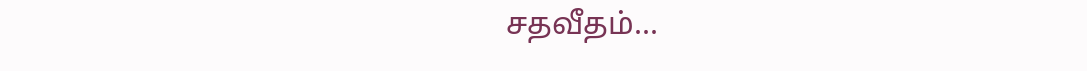சதவீதம்...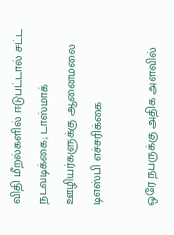விதி மீறல்களில் ஈடுபட்டால் சட்ட நடவடிக்கை; டாஸ்மாக் ஊழியர்களுக்கு ஆனைமலை டிஎஸ்பி எச்சரிக்கை

ஒரே நபருக்கு அதிக அளவில்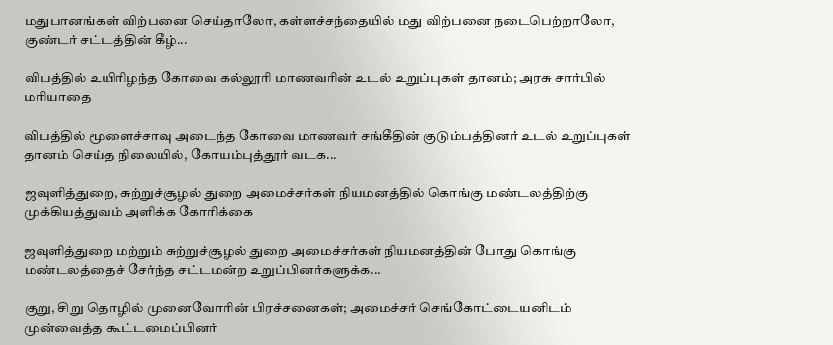மதுபானங்கள் விற்பனை செய்தாலோ, கள்ளச்சந்தையில் மது விற்பனை நடைபெற்றாலோ, குண்டர் சட்டத்தின் கீழ்...

விபத்தில் உயிரிழந்த கோவை கல்லூரி மாணவரின் உடல் உறுப்புகள் தானம்; அரசு சார்பில் மரியாதை

விபத்தில் மூளைச்சாவு அடைந்த கோவை மாணவர் சங்கீதின் குடும்பத்தினர் உடல் உறுப்புகள் தானம் செய்த நிலையில், கோயம்புத்தூர் வடக...

ஜவுளித்துறை, சுற்றுச்சூழல் துறை அமைச்சர்கள் நியமனத்தில் கொங்கு மண்டலத்திற்கு முக்கியத்துவம் அளிக்க கோரிக்கை

ஜவுளித்துறை மற்றும் சுற்றுச்சூழல் துறை அமைச்சர்கள் நியமனத்தின் போது கொங்கு மண்டலத்தைச் சேர்ந்த சட்டமன்ற உறுப்பினர்களுக்க...

குறு, சிறு தொழில் முனைவோரின் பிரச்சனைகள்; அமைச்சர் செங்கோட்டையனிடம் முன்வைத்த கூட்டமைப்பினர்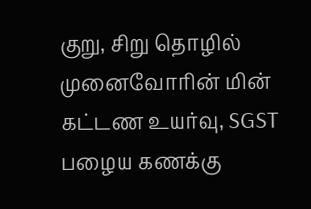குறு, சிறு தொழில் முனைவோரின் மின் கட்டண உயர்வு, SGST பழைய கணக்கு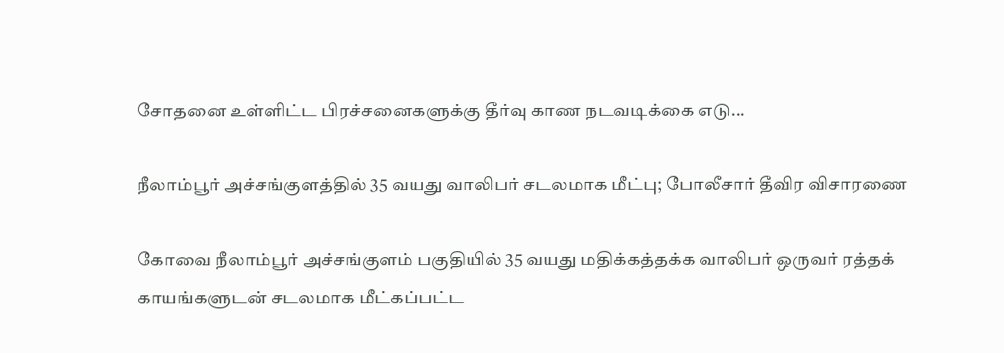சோதனை உள்ளிட்ட பிரச்சனைகளுக்கு தீர்வு காண நடவடிக்கை எடு...

நீலாம்பூர் அச்சங்குளத்தில் 35 வயது வாலிபர் சடலமாக மீட்பு; போலீசார் தீவிர விசாரணை

கோவை நீலாம்பூர் அச்சங்குளம் பகுதியில் 35 வயது மதிக்கத்தக்க வாலிபர் ஒருவர் ரத்தக் காயங்களுடன் சடலமாக மீட்கப்பட்ட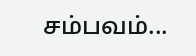சம்பவம்...